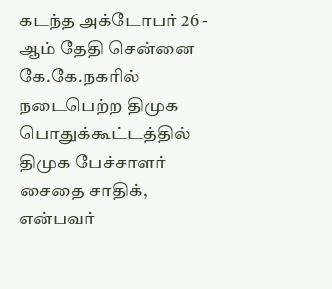கடந்த அக்டோபர் 26 - ஆம் தேதி சென்னை கே.கே.நகரில் நடைபெற்ற திமுக பொதுக்கூட்டத்தில் திமுக பேச்சாளர் சைதை சாதிக், என்பவர்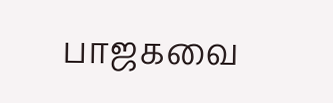பாஜகவை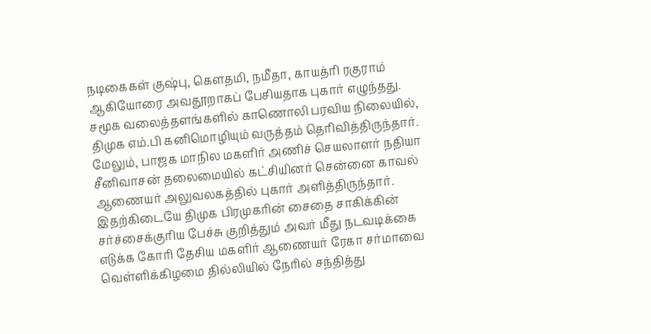நடிகைகள் குஷ்பு, கௌதமி, நமீதா, காயத்ரி ரகுராம் ஆகியோரை அவதூறாகப் பேசியதாக புகார் எழுந்தது. சமூக வலைத்தளங்களில் காணொலி பரவிய நிலையில், திமுக எம்.பி கனிமொழியும் வருத்தம் தெரிவித்திருந்தார். மேலும், பாஜக மாநில மகளிர் அணிச் செயலாளர் நதியா சீனிவாசன் தலைமையில் கட்சியினர் சென்னை காவல் ஆணையர் அலுவலகத்தில் புகார் அளித்திருந்தார். இதற்கிடையே திமுக பிரமுகரின் சைதை சாகிக்கின் சர்ச்சைக்குரிய பேச்சு குறித்தும் அவர் மீது நடவடிக்கை எடுக்க கோரி தேசிய மகளிர் ஆணையர் ரேகா சர்மாவை வெள்ளிக்கிழமை தில்லியில் நேரில் சந்தித்து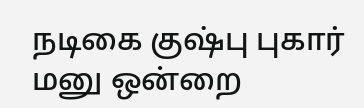நடிகை குஷ்பு புகார் மனு ஒன்றை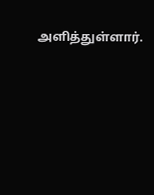அளித்துள்ளார்.